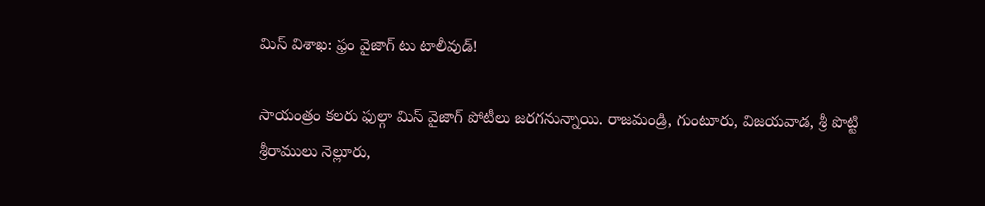మిస్ విశాఖ: ఫ్రం వైజాగ్ టు టాలీవుడ్!

సాయంత్రం కలరు ఫుల్గా మిస్ వైజాగ్ పోటీలు జరగనున్నాయి. రాజమండ్రి, గుంటూరు, విజయవాడ, శ్రీ పొట్టి శ్రీరాములు నెల్లూరు,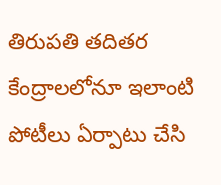తిరుపతి తదితర కేంద్రాలలోనూ ఇలాంటి పోటీలు ఏర్పాటు చేసి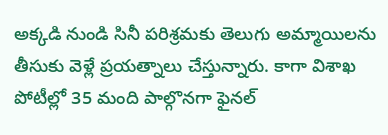అక్కడి నుండి సినీ పరిశ్రమకు తెలుగు అమ్మాయిలను తీసుకు వెళ్లే ప్రయత్నాలు చేస్తున్నారు. కాగా విశాఖ పోటీల్లో 35 మంది పాల్గొనగా ఫైనల్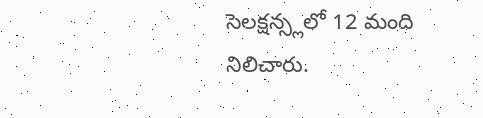సెలక్షన్స్లలో 12 మంది నిలిచారు.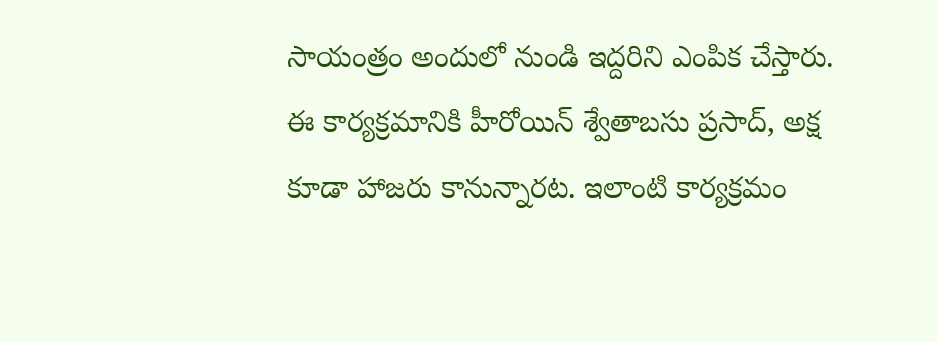సాయంత్రం అందులో నుండి ఇద్దరిని ఎంపిక చేస్తారు. ఈ కార్యక్రమానికి హీరోయిన్ శ్వేతాబసు ప్రసాద్, అక్ష కూడా హాజరు కానున్నారట. ఇలాంటి కార్యక్రమం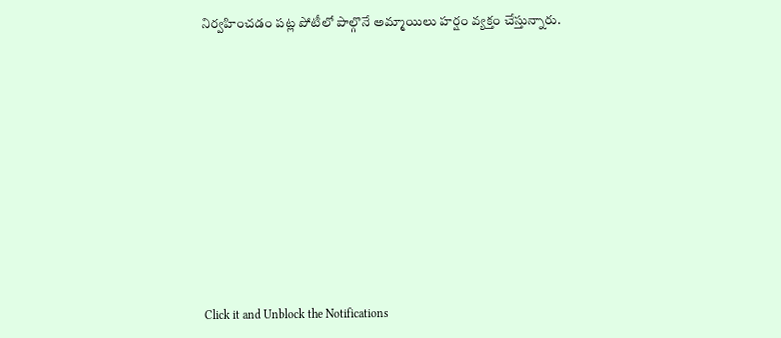నిర్వహించడం పట్ల పోటీలో పాల్గొనే అమ్మాయిలు హర్షం వ్యక్తం చేస్తున్నారు.












Click it and Unblock the Notifications